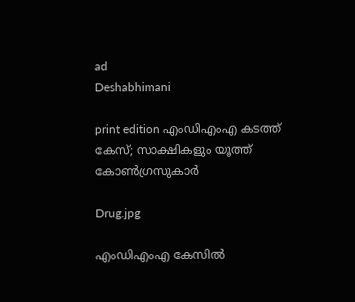ad
Deshabhimani

print edition എംഡിഎംഎ കടത്ത്‌ കേസ്‌; സാക്ഷികളും യൂത്ത് കോൺഗ്രസുകാർ

Drug.jpg

എംഡിഎംഎ കേസിൽ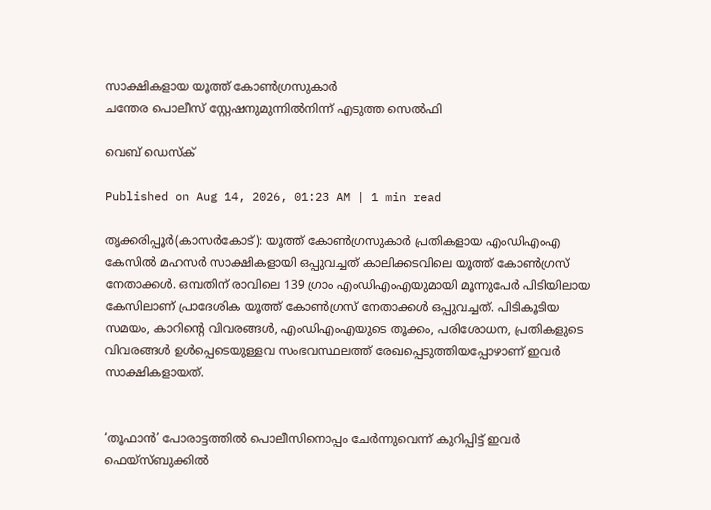സാക്ഷികളായ യൂത്ത് കോൺഗ്രസുകാർ
ചന്തേര പൊലീസ് സ്റ്റേഷനുമുന്നിൽനിന്ന്‌ എടുത്ത സെൽഫി

വെബ് ഡെസ്ക്

Published on Aug 14, 2026, 01:23 AM | 1 min read

തൃക്കരിപ്പൂർ(കാസർകോട്): യൂത്ത് കോൺഗ്രസുകാർ പ്രതികളായ എംഡിഎംഎ കേസിൽ മഹസർ സാക്ഷികളായി ഒപ്പുവച്ചത് കാലിക്കടവിലെ യൂത്ത് കോൺഗ്രസ് നേതാക്കൾ. ഒമ്പതിന് രാവിലെ 139 ഗ്രാം എംഡിഎംഎയുമായി മൂന്നുപേർ പിടിയിലായ കേസിലാണ്‌ പ്രാദേശിക യൂത്ത് കോൺഗ്രസ് നേതാക്കൾ ഒപ്പുവച്ചത്. പിടികൂടിയ സമയം, കാറിന്റെ വിവരങ്ങൾ, എംഡിഎംഎയുടെ തൂക്കം, പരിശോധന, പ്രതികളുടെ വിവരങ്ങൾ ഉൾപ്പെടെയുള്ളവ സംഭവസ്ഥലത്ത് രേഖപ്പെടുത്തിയപ്പോഴാണ് ഇവർ സാക്ഷികളായത്‌.


‘തൂഫാൻ’ പോരാട്ടത്തിൽ പൊലീസിനൊപ്പം ചേർന്നുവെന്ന് കുറിപ്പിട്ട്‌ ഇവർ ഫെയ്‌സ്ബുക്കിൽ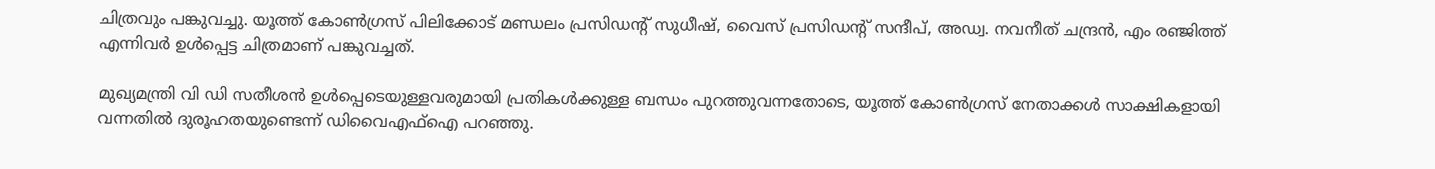ചിത്രവും പങ്കുവച്ചു. യൂത്ത് കോൺഗ്രസ്‌ പിലിക്കോട് മണ്ഡലം പ്രസിഡന്റ്‌ സുധീഷ്, വൈസ് പ്രസിഡന്റ്‌ സന്ദീപ്, അഡ്വ. നവനീത് ചന്ദ്രൻ, എം രഞ്ജിത്ത് എന്നിവർ ഉൾപ്പെട്ട ചിത്രമാണ്‌ പങ്കുവച്ചത്‌.

മുഖ്യമന്ത്രി വി ഡി സതീശൻ ഉൾപ്പെടെയുള്ളവരുമായി പ്രതികൾക്കുള്ള ബന്ധം പുറത്തുവന്നതോടെ, യൂത്ത് കോൺഗ്രസ്‌ നേതാക്കൾ സാക്ഷികളായി വന്നതിൽ ദുരൂഹതയുണ്ടെന്ന്‌ ഡിവൈഎഫ്ഐ പറഞ്ഞു.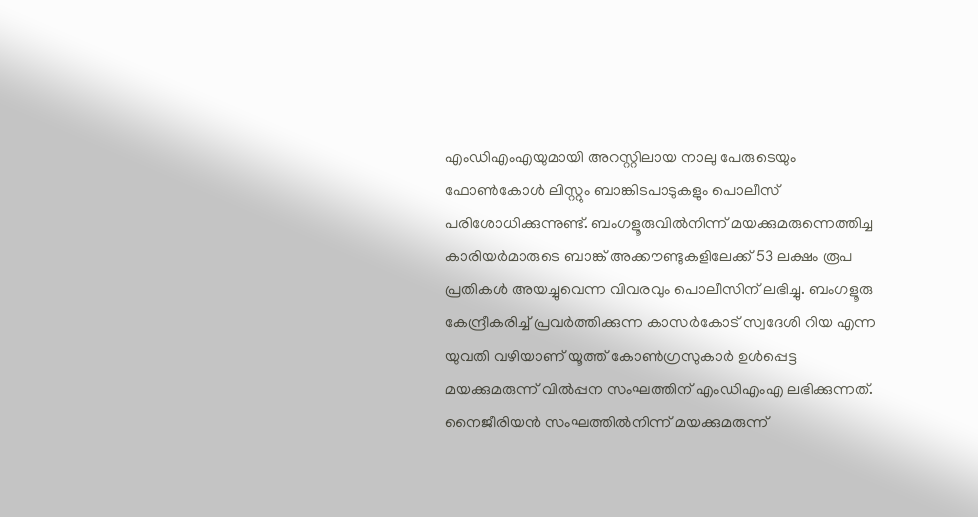എംഡിഎംഎയുമായി അറസ്റ്റിലായ നാലു പേരുടെയും ഫോൺകോൾ ലിസ്റ്റും ബാങ്കിടപാടുകളും പൊലീസ് പരിശോധിക്കുന്നുണ്ട്. ബംഗളൂരുവിൽനിന്ന് മയക്കുമരുന്നെത്തിച്ച കാരിയർമാരുടെ ബാങ്ക് അക്കൗണ്ടുകളിലേക്ക് 53 ലക്ഷം രൂപ പ്രതികൾ അയച്ചുവെന്ന വിവരവും പൊലീസിന്‌ ലഭിച്ചു. ബംഗളൂരു കേന്ദ്രീകരിച്ച് പ്രവർത്തിക്കുന്ന കാസർകോട് സ്വദേശി റിയ എന്ന യുവതി വഴിയാണ് യൂത്ത് കോൺഗ്രസുകാർ ഉൾപ്പെട്ട മയക്കുമരുന്ന് വിൽപ്പന സംഘത്തിന് എംഡിഎംഎ ലഭിക്കുന്നത്. നൈജീരിയൻ സംഘത്തിൽനിന്ന് മയക്കുമരുന്ന്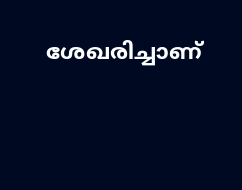ശേഖരിച്ചാണ്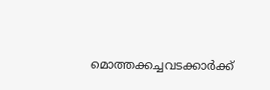മൊത്തക്കച്ചവടക്കാർക്ക്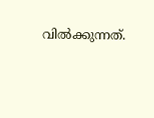വിൽക്കുന്നത്.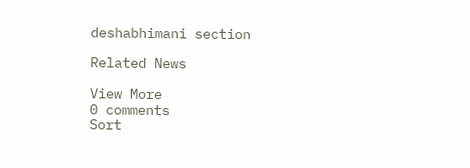deshabhimani section

Related News

View More
0 comments
Sort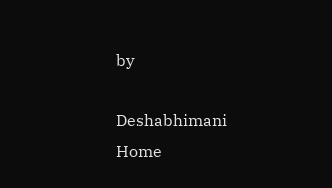by

Deshabhimani
Home